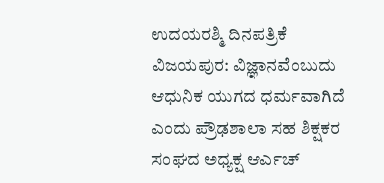ಉದಯರಶ್ಮಿ ದಿನಪತ್ರಿಕೆ
ವಿಜಯಪುರ: ವಿಜ್ಞಾನವೆಂಬುದು ಆಧುನಿಕ ಯುಗದ ಧರ್ಮವಾಗಿದೆ ಎಂದು ಪ್ರೌಢಶಾಲಾ ಸಹ ಶಿಕ್ಷಕರ ಸಂಘದ ಅಧ್ಯಕ್ಷ ಆರ್ಎಚ್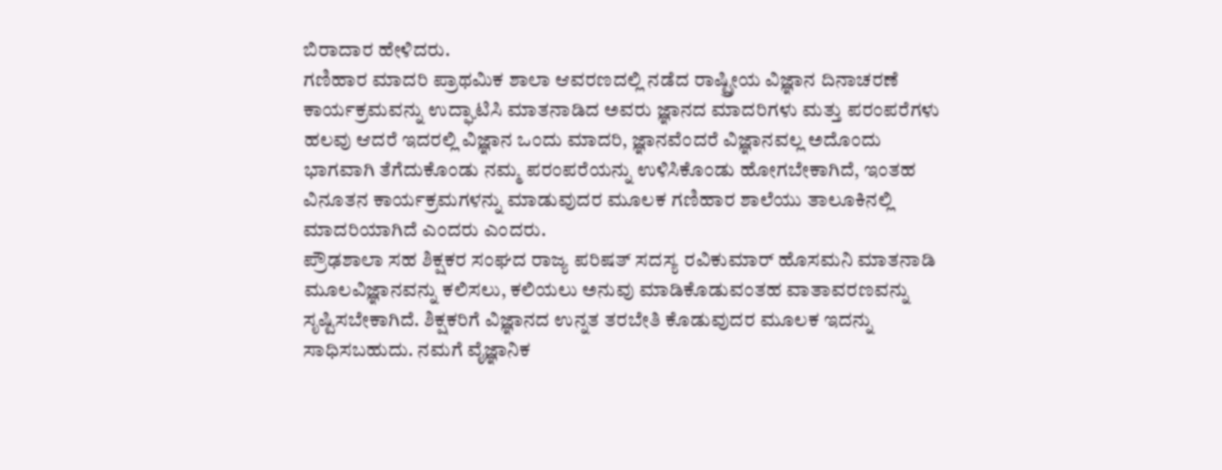ಬಿರಾದಾರ ಹೇಳಿದರು.
ಗಣಿಹಾರ ಮಾದರಿ ಪ್ರಾಥಮಿಕ ಶಾಲಾ ಆವರಣದಲ್ಲಿ ನಡೆದ ರಾಷ್ಟ್ರೀಯ ವಿಜ್ಞಾನ ದಿನಾಚರಣೆ ಕಾರ್ಯಕ್ರಮವನ್ನು ಉದ್ಘಾಟಿಸಿ ಮಾತನಾಡಿದ ಅವರು ಜ್ಞಾನದ ಮಾದರಿಗಳು ಮತ್ತು ಪರಂಪರೆಗಳು ಹಲವು ಆದರೆ ಇದರಲ್ಲಿ ವಿಜ್ಞಾನ ಒಂದು ಮಾದರಿ, ಜ್ಞಾನವೆಂದರೆ ವಿಜ್ಞಾನವಲ್ಲ ಅದೊಂದು ಭಾಗವಾಗಿ ತೆಗೆದುಕೊಂಡು ನಮ್ಮ ಪರಂಪರೆಯನ್ನು ಉಳಿಸಿಕೊಂಡು ಹೋಗಬೇಕಾಗಿದೆ, ಇಂತಹ ವಿನೂತನ ಕಾರ್ಯಕ್ರಮಗಳನ್ನು ಮಾಡುವುದರ ಮೂಲಕ ಗಣಿಹಾರ ಶಾಲೆಯು ತಾಲೂಕಿನಲ್ಲಿ ಮಾದರಿಯಾಗಿದೆ ಎಂದರು ಎಂದರು.
ಪ್ರೌಢಶಾಲಾ ಸಹ ಶಿಕ್ಷಕರ ಸಂಘದ ರಾಜ್ಯ ಪರಿಷತ್ ಸದಸ್ಯ ರವಿಕುಮಾರ್ ಹೊಸಮನಿ ಮಾತನಾಡಿ ಮೂಲವಿಜ್ಞಾನವನ್ನು ಕಲಿಸಲು, ಕಲಿಯಲು ಅನುವು ಮಾಡಿಕೊಡುವಂತಹ ವಾತಾವರಣವನ್ನು ಸೃಷ್ಟಿಸಬೇಕಾಗಿದೆ. ಶಿಕ್ಷಕರಿಗೆ ವಿಜ್ಞಾನದ ಉನ್ನತ ತರಬೇತಿ ಕೊಡುವುದರ ಮೂಲಕ ಇದನ್ನು ಸಾಧಿಸಬಹುದು. ನಮಗೆ ವೈಜ್ಞಾನಿಕ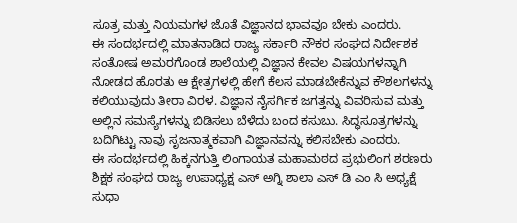ಸೂತ್ರ ಮತ್ತು ನಿಯಮಗಳ ಜೊತೆ ವಿಜ್ಞಾನದ ಭಾವವೂ ಬೇಕು ಎಂದರು.
ಈ ಸಂದರ್ಭದಲ್ಲಿ ಮಾತನಾಡಿದ ರಾಜ್ಯ ಸರ್ಕಾರಿ ನೌಕರ ಸಂಘದ ನಿರ್ದೇಶಕ ಸಂತೋಷ ಅಮರಗೊಂಡ ಶಾಲೆಯಲ್ಲಿ ವಿಜ್ಞಾನ ಕೇವಲ ವಿಷಯಗಳನ್ನಾಗಿ ನೋಡದ ಹೊರತು ಆ ಕ್ಷೇತ್ರಗಳಲ್ಲಿ ಹೇಗೆ ಕೆಲಸ ಮಾಡಬೇಕೆನ್ನುವ ಕೌಶಲಗಳನ್ನು ಕಲಿಯುವುದು ತೀರಾ ವಿರಳ. ವಿಜ್ಞಾನ ನೈಸರ್ಗಿಕ ಜಗತ್ತನ್ನು ವಿವರಿಸುವ ಮತ್ತು ಅಲ್ಲಿನ ಸಮಸ್ಯೆಗಳನ್ನು ಬಿಡಿಸಲು ಬೆಳೆದು ಬಂದ ಕಸುಬು. ಸಿದ್ಧಸೂತ್ರಗಳನ್ನು ಬದಿಗಿಟ್ಟು ನಾವು ಸೃಜನಾತ್ಮಕವಾಗಿ ವಿಜ್ಞಾನವನ್ನು ಕಲಿಸಬೇಕು ಎಂದರು.
ಈ ಸಂದರ್ಭದಲ್ಲಿ ಹಿಕ್ಕನಗುತ್ತಿ ಲಿಂಗಾಯತ ಮಹಾಮಠದ ಪ್ರಭುಲಿಂಗ ಶರಣರು ಶಿಕ್ಷಕ ಸಂಘದ ರಾಜ್ಯ ಉಪಾಧ್ಯಕ್ಷ ಎಸ್ ಅಗ್ನಿ ಶಾಲಾ ಎಸ್ ಡಿ ಎಂ ಸಿ ಅಧ್ಯಕ್ಷೆ ಸುಧಾ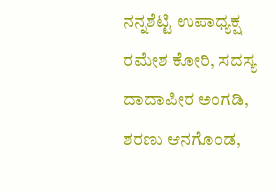ನನ್ನಶೆಟ್ಟಿ ಉಪಾಧ್ಯಕ್ಷ ರಮೇಶ ಕೋರಿ, ಸದಸ್ಯ ದಾದಾಪೀರ ಅಂಗಡಿ, ಶರಣು ಆನಗೊಂಡ,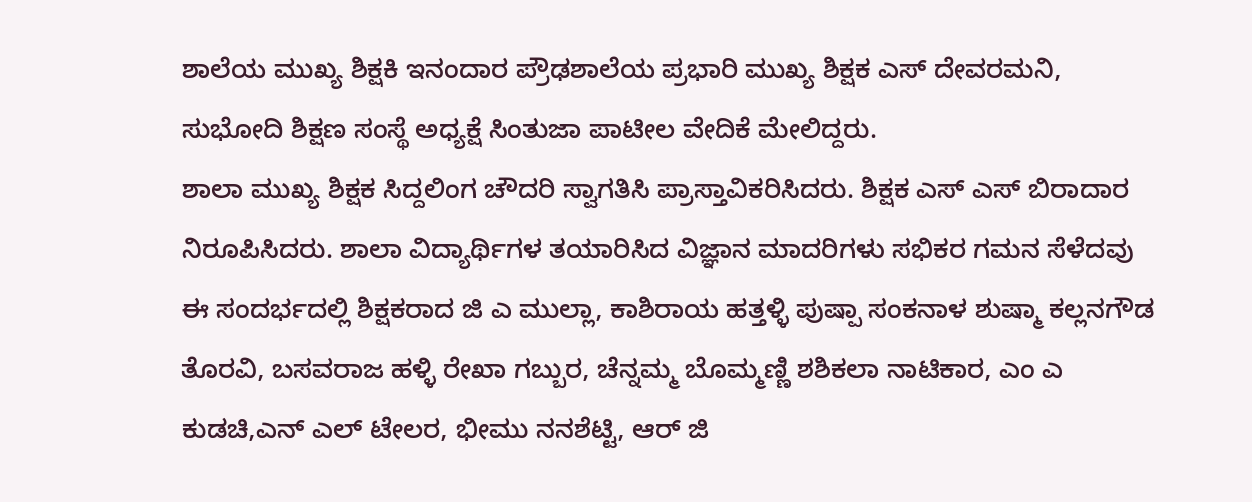ಶಾಲೆಯ ಮುಖ್ಯ ಶಿಕ್ಷಕಿ ಇನಂದಾರ ಪ್ರೌಢಶಾಲೆಯ ಪ್ರಭಾರಿ ಮುಖ್ಯ ಶಿಕ್ಷಕ ಎಸ್ ದೇವರಮನಿ, ಸುಭೋದಿ ಶಿಕ್ಷಣ ಸಂಸ್ಥೆ ಅಧ್ಯಕ್ಷೆ ಸಿಂತುಜಾ ಪಾಟೀಲ ವೇದಿಕೆ ಮೇಲಿದ್ದರು.
ಶಾಲಾ ಮುಖ್ಯ ಶಿಕ್ಷಕ ಸಿದ್ದಲಿಂಗ ಚೌದರಿ ಸ್ವಾಗತಿಸಿ ಪ್ರಾಸ್ತಾವಿಕರಿಸಿದರು. ಶಿಕ್ಷಕ ಎಸ್ ಎಸ್ ಬಿರಾದಾರ ನಿರೂಪಿಸಿದರು. ಶಾಲಾ ವಿದ್ಯಾರ್ಥಿಗಳ ತಯಾರಿಸಿದ ವಿಜ್ಞಾನ ಮಾದರಿಗಳು ಸಭಿಕರ ಗಮನ ಸೆಳೆದವು
ಈ ಸಂದರ್ಭದಲ್ಲಿ ಶಿಕ್ಷಕರಾದ ಜಿ ಎ ಮುಲ್ಲಾ, ಕಾಶಿರಾಯ ಹತ್ತಳ್ಳಿ ಪುಷ್ಪಾ ಸಂಕನಾಳ ಶುಷ್ಮಾ ಕಲ್ಲನಗೌಡ ತೊರವಿ, ಬಸವರಾಜ ಹಳ್ಳಿ ರೇಖಾ ಗಬ್ಬುರ, ಚೆನ್ನಮ್ಮ ಬೊಮ್ಮಣ್ಣಿ ಶಶಿಕಲಾ ನಾಟಿಕಾರ, ಎಂ ಎ ಕುಡಚಿ,ಎನ್ ಎಲ್ ಟೇಲರ, ಭೀಮು ನನಶೆಟ್ಟಿ, ಆರ್ ಜಿ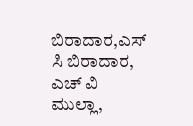ಬಿರಾದಾರ,ಎಸ್ ಸಿ ಬಿರಾದಾರ, ಎಚ್ ವಿ ಮುಲ್ಲಾ,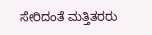ಸೇರಿದಂತೆ ಮತ್ತಿತರರು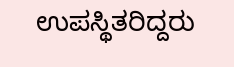ಉಪಸ್ಥಿತರಿದ್ದರು